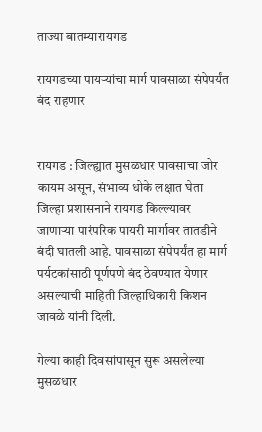ताज्या बातम्यारायगड

रायगडच्या पायऱ्यांचा मार्ग पावसाळा संपेपर्यंत बंद राहणार


रायगड : जिल्ह्यात मुसळधार पावसाचा जोर कायम असून, संभाव्य धोके लक्षात घेता जिल्हा प्रशासनाने रायगड किल्ल्यावर जाणाऱ्या पारंपरिक पायरी मार्गावर तातडीने बंदी घातली आहे. पावसाळा संपेपर्यंत हा मार्ग पर्यटकांसाठी पूर्णपणे बंद ठेवण्यात येणार असल्याची माहिती जिल्हाधिकारी किशन जावळे यांनी दिली.

गेल्या काही दिवसांपासून सुरू असलेल्या मुसळधार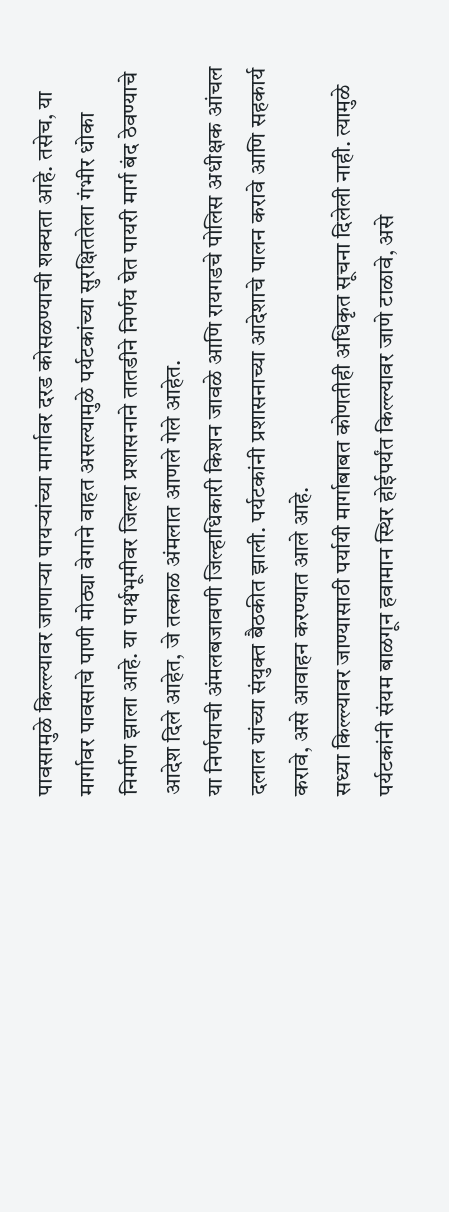पावसामुळे किल्ल्यावर जाणाऱ्या पायऱ्यांच्या मार्गावर दरड कोसळण्याची शक्यता आहे. तसेच, या मार्गावर पावसाचे पाणी मोठ्या वेगाने वाहत असल्यामुळे पर्यटकांच्या सुरक्षिततेला गंभीर धोका निर्माण झाला आहे. या पार्श्वभूमीवर जिल्हा प्रशासनाने तातडीने निर्णय घेत पायरी मार्ग बंद ठेवण्याचे आदेश दिले आहेत, जे तत्काळ अंमलात आणले गेले आहेत.
या निर्णयाची अंमलबजावणी जिल्हाधिकारी किशन जावळे आणि रायगडचे पोलिस अधीक्षक आंचल दलाल यांच्या संयुक्त बैठकीत झाली. पर्यटकांनी प्रशासनाच्या आदेशाचे पालन करावे आणि सहकार्य करावे, असे आवाहन करण्यात आले आहे.
सध्या किल्ल्यावर जाण्यासाठी पर्यायी मार्गाबाबत कोणतीही अधिकृत सूचना दिलेली नाही. त्यामुळे पर्यटकांनी संयम बाळगून हवामान स्थिर होईपर्यंत किल्ल्यावर जाणे टाळावे, असे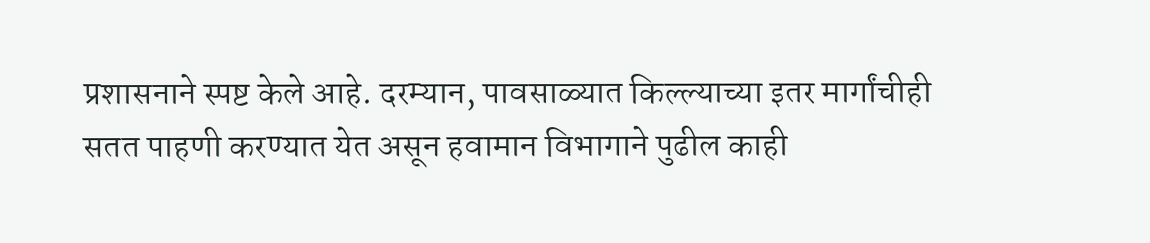प्रशासनाने स्पष्ट केले आहे. दरम्यान, पावसाळ्यात किल्ल्याच्या इतर मार्गांचीही सतत पाहणी करण्यात येत असून हवामान विभागाने पुढील काही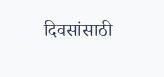दिवसांसाठी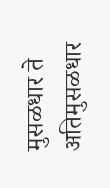मुसळधार ते अतिमुसळधार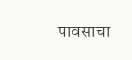पावसाचा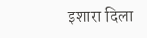इशारा दिला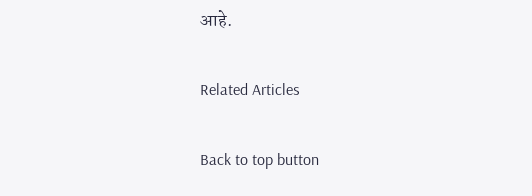आहे.

Related Articles

Back to top button